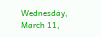Wednesday, March 11,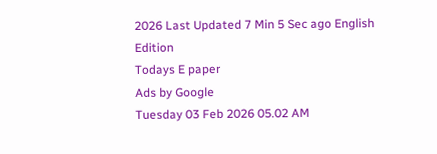2026 Last Updated 7 Min 5 Sec ago English Edition
Todays E paper
Ads by Google
Tuesday 03 Feb 2026 05.02 AM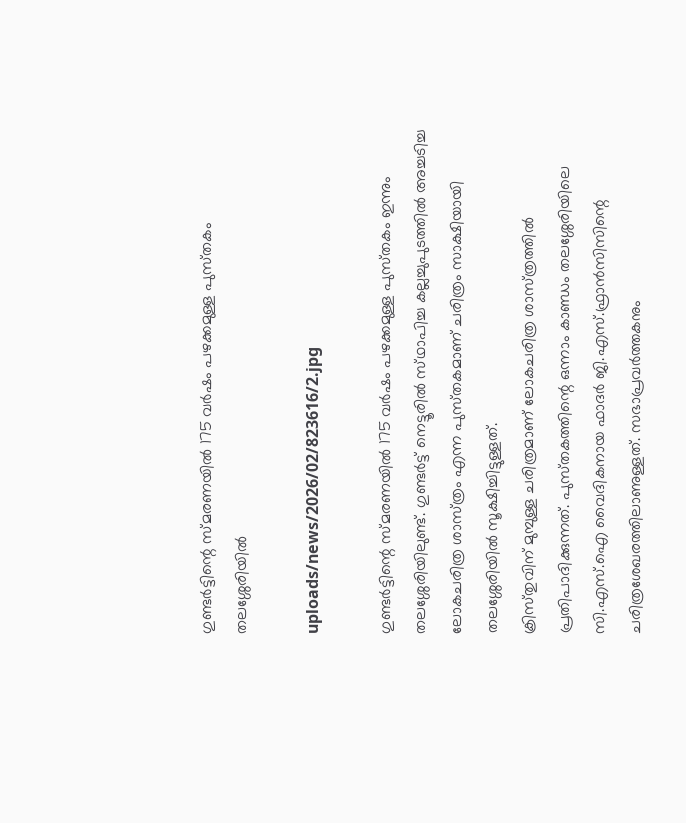ഗുണ്ടര്‍ട്ടിന്റെ സ്‌മരണയില്‍ 175 വര്‍ഷം പഴക്കമുള്ള പുസ്‌തകം തലശ്ശേരിയില്‍

uploads/news/2026/02/823616/2.jpg

ഗുണ്ടര്‍ട്ടിന്റെ സ്‌മരണയില്‍ 175 വര്‍ഷം പഴക്കമുള്ള പുസ്‌തകം ഇന്നും തലശ്ശേരിയിലുണ്ട്‌. ഗുണ്ടര്‍ട്ട്‌ നെട്ടൂരില്‍ സ്‌ഥാപിച്ച കല്ലച്ചുപുടത്തില്‍ അച്ചടിച്ച ലോകചരിത്ര ശാസ്‌ത്രം എന്ന പുസ്‌തകമാണ്‌ ചരിത്രം സാക്ഷിയായി തലശ്ശേരിയില്‍ സൂക്ഷിച്ചിട്ടുള്ളത്‌.
ക്രിസ്‌തുവിന്‌ മുമ്പുള്ള ചരിത്രമാണ്‌ ലോകചരിത്ര ശാസ്‌ത്രത്തില്‍ പ്രതിപാദിക്കുന്നത്‌. പുസ്‌തകത്തിന്റെ ഒന്നാം കാണ്ഡം തലശ്ശേരിയിലെ സി.എസ്‌.ഐ വൈദികനായ ഫാദര്‍ ജി.എസ്‌.ഫ്രാന്‍സിസിന്റെ ചരിത്രശേഖരത്തിലാണുള്ളത്‌. സഭാപ്രവര്‍ത്തകനും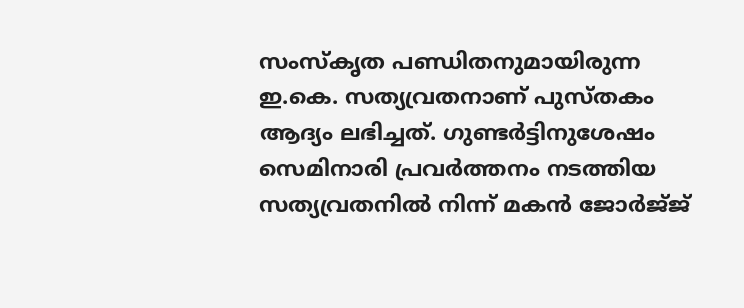സംസ്‌കൃത പണ്ഡിതനുമായിരുന്ന ഇ.കെ. സത്യവ്രതനാണ്‌ പുസ്‌തകം ആദ്യം ലഭിച്ചത്‌. ഗുണ്ടര്‍ട്ടിനുശേഷം സെമിനാരി പ്രവര്‍ത്തനം നടത്തിയ സത്യവ്രതനില്‍ നിന്ന്‌ മകന്‍ ജോര്‍ജ്‌ജ്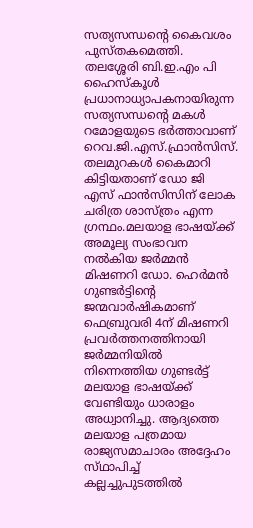സത്യസന്ധന്റെ കൈവശം പുസ്‌തകമെത്തി. തലശ്ശേരി ബി.ഇ.എം പി ഹൈസ്‌കൂള്‍ പ്രധാനാധ്യാപകനായിരുന്ന സത്യസന്ധന്റെ മകള്‍ റമോളയുടെ ഭര്‍ത്താവാണ്‌ റെവ.ജി.എസ്‌.ഫ്രാന്‍സിസ്‌. തലമുറകള്‍ കൈമാറി കിട്ടിയതാണ്‌ ഡോ ജി എസ്‌ ഫാന്‍സിസിന്‌ ലോക ചരിത്ര ശാസ്‌ത്രം എന്ന ഗ്രന്ഥം.മലയാള ഭാഷയ്‌ക്ക് അമൂല്യ സംഭാവന നല്‍കിയ ജര്‍മ്മന്‍ മിഷണറി ഡോ. ഹെര്‍മന്‍ ഗുണ്ടര്‍ട്ടിന്റെ ജന്മവാര്‍ഷികമാണ്‌ ഫെബ്രുവരി 4ന്‌ മിഷണറി പ്രവര്‍ത്തനത്തിനായി ജര്‍മ്മനിയില്‍ നിന്നെത്തിയ ഗുണ്ടര്‍ട്ട്‌ മലയാള ഭാഷയ്‌ക്ക് വേണ്ടിയും ധാരാളം അധ്വാനിച്ചു. ആദ്യത്തെ മലയാള പത്രമായ രാജ്യസമാചാരം അദ്ദേഹം സ്‌ഥാപിച്ച്‌ കല്ലച്ചുപുടത്തില്‍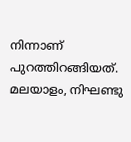നിന്നാണ്‌ പുറത്തിറങ്ങിയത്‌.
മലയാളം, നിഘണ്ടു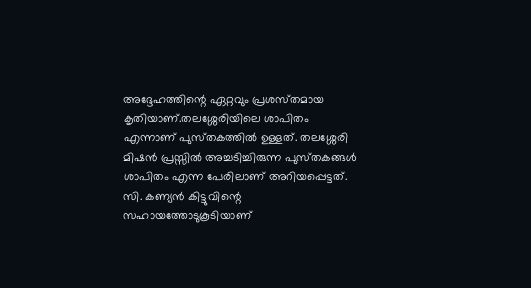അദ്ദേഹത്തിന്റെ ഏറ്റവും പ്രശസ്‌തമായ കൃതിയാണ്‌.തലശ്ശേരിയിലെ ശാപിതം എന്നാണ്‌ പുസ്‌തകത്തില്‍ ഉള്ളത്‌. തലശ്ശേരി മിഷന്‍ പ്രസ്സില്‍ അച്ചടിച്ചിരുന്ന പുസ്‌തകങ്ങള്‍ ശാപിതം എന്ന പേരിലാണ്‌ അറിയപ്പെട്ടത്‌. സി. കണ്യന്‍ കിട്ടുവിന്റെ സഹായത്തോടുകൂടിയാണ്‌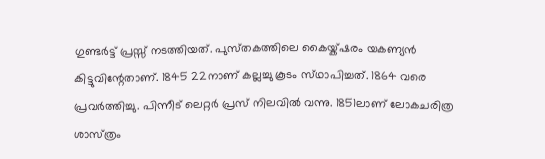ഗുണ്ടര്‍ട്ട്‌ പ്രസ്സ്‌ നടത്തിയത്‌. പുസ്‌തകത്തിലെ കൈയ്ക്ഷരം യകണ്യന്‍ കിട്ടുവിന്റേതാണ്‌. 1845 22നാണ്‌ കല്ലച്ചു കൂടം സ്‌ഥാപിച്ചത്‌. 1864 വരെ പ്രവര്‍ത്തിച്ചു. പിന്നീട്‌ ലെറ്റര്‍ പ്രസ്‌ നിലവില്‍ വന്നു. 1851ലാണ്‌ ലോകചരിത്ര ശാസ്‌ത്രം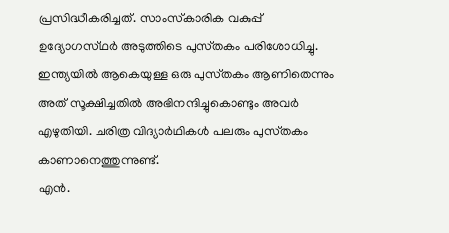പ്രസിദ്ധീകരിച്ചത്‌. സാംസ്‌കാരിക വകുപ്പ്‌ ഉദ്യോഗസ്‌ഥര്‍ അടുത്തിടെ പുസ്‌തകം പരിശോധിച്ചു. ഇന്ത്യയില്‍ ആകെയുള്ള ഒരു പുസ്‌തകം ആണിതെന്നും അത്‌ സൂക്ഷിച്ചതില്‍ അഭിനന്ദിച്ചുകൊണ്ടും അവര്‍ എഴുതിയി. ചരിത്ര വിദ്യാര്‍ഥികള്‍ പലരും പുസ്‌തകം കാണാനെത്തുന്നുണ്ട്‌.
എന്‍.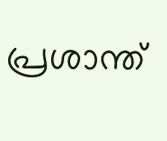പ്രശാന്ത്‌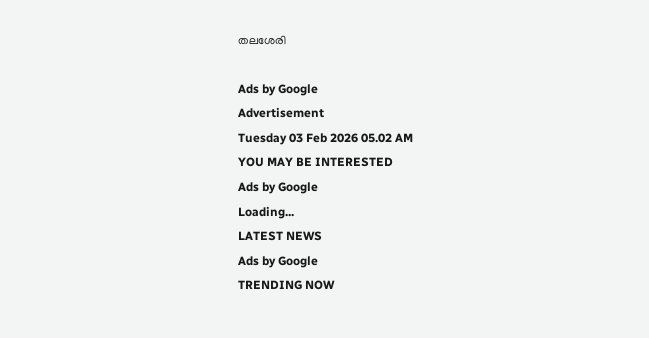തലശേരി

Ads by Google
Advertisement
Tuesday 03 Feb 2026 05.02 AM
YOU MAY BE INTERESTED
Ads by Google
Loading...
LATEST NEWS
Ads by Google
TRENDING NOW